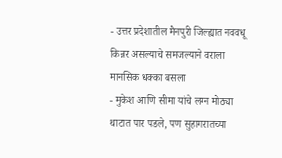- उत्तर प्रदेशातील मैनपुरी जिल्ह्यात नववधू किन्नर असल्याचे समजल्याने वराला मानसिक धक्का बसला
- मुकेश आणि सीमा यांचे लग्न मोठ्या थाटात पार पडले, पण सुहागरातच्या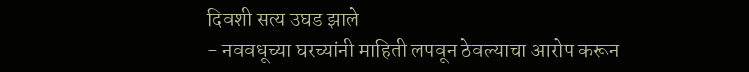दिवशी सत्य उघड झाले
- नववधूच्या घरच्यांनी माहिती लपवून ठेवल्याचा आरोप करून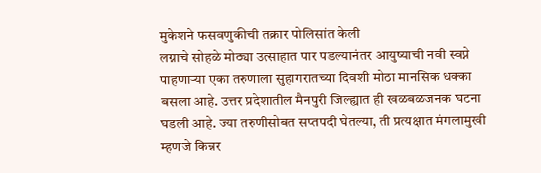मुकेशने फसवणुकीची तक्रार पोलिसांत केली
लग्नाचे सोहळे मोठ्या उत्साहात पार पडल्यानंतर आयुष्याची नवी स्वप्ने पाहणाऱ्या एका तरुणाला सुहागरातच्या दिवशी मोठा मानसिक धक्का बसला आहे. उत्तर प्रदेशातील मैनपुरी जिल्ह्यात ही खळबळजनक घटना घडली आहे. ज्या तरुणीसोबत सप्तपदी घेतल्या, ती प्रत्यक्षात मंगलामुखी म्हणजे किन्नर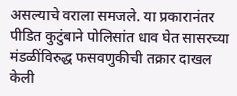असल्याचे वराला समजले. या प्रकारानंतर पीडित कुटुंबाने पोलिसांत धाव घेत सासरच्या मंडळींविरुद्ध फसवणुकीची तक्रार दाखल केली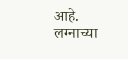आहे. लग्नाच्या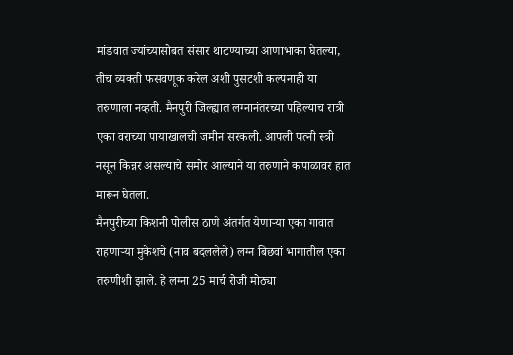मांडवात ज्यांच्यासोबत संसार थाटण्याच्या आणाभाका घेतल्या, तीच व्यक्ती फसवणूक करेल अशी पुसटशी कल्पनाही या तरुणाला नव्हती. मैनपुरी जिल्ह्यात लग्नानंतरच्या पहिल्याच रात्री एका वराच्या पायाखालची जमीन सरकली. आपली पत्नी स्त्री नसून किन्नर असल्याचे समोर आल्याने या तरुणाने कपाळावर हात मारून घेतला.
मैनपुरीच्या किशनी पोलीस ठाणे अंतर्गत येणाऱ्या एका गावात राहणाऱ्या मुकेशचे (नाव बदललेले) लग्न बिछवां भागातील एका तरुणीशी झाले. हे लग्ना 25 मार्च रोजी मोठ्या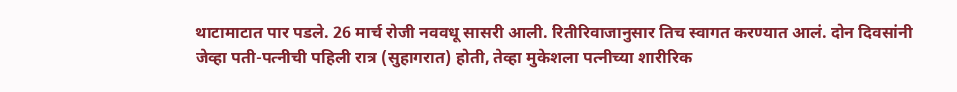थाटामाटात पार पडले. 26 मार्च रोजी नववधू सासरी आली. रितीरिवाजानुसार तिच स्वागत करण्यात आलं. दोन दिवसांनी जेव्हा पती-पत्नीची पहिली रात्र (सुहागरात) होती, तेव्हा मुकेशला पत्नीच्या शारीरिक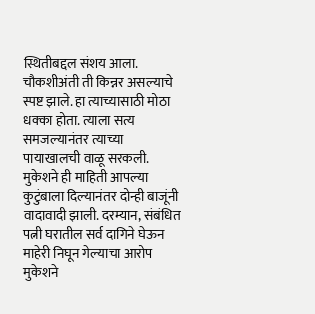स्थितीबद्दल संशय आला. चौकशीअंती ती किन्नर असल्याचे स्पष्ट झाले. हा त्याच्यासाठी मोठा धक्का होता. त्याला सत्य समजल्यानंतर त्याच्या पायाखालची वाळू सरकली.
मुकेशने ही माहिती आपल्या कुटुंबाला दिल्यानंतर दोन्ही बाजूंनी वादावादी झाली. दरम्यान, संबंधित पत्नी घरातील सर्व दागिने घेऊन माहेरी निघून गेल्याचा आरोप मुकेशने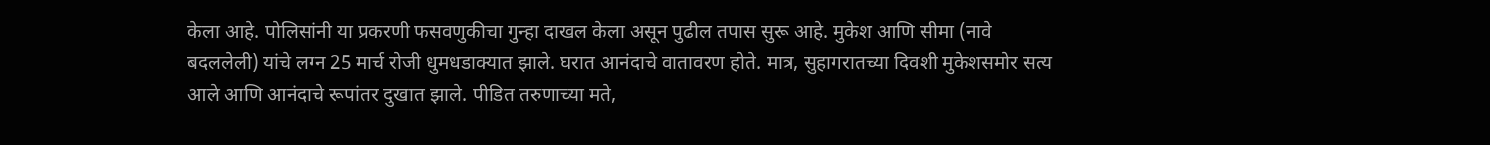केला आहे. पोलिसांनी या प्रकरणी फसवणुकीचा गुन्हा दाखल केला असून पुढील तपास सुरू आहे. मुकेश आणि सीमा (नावे बदललेली) यांचे लग्न 25 मार्च रोजी धुमधडाक्यात झाले. घरात आनंदाचे वातावरण होते. मात्र, सुहागरातच्या दिवशी मुकेशसमोर सत्य आले आणि आनंदाचे रूपांतर दुखात झाले. पीडित तरुणाच्या मते,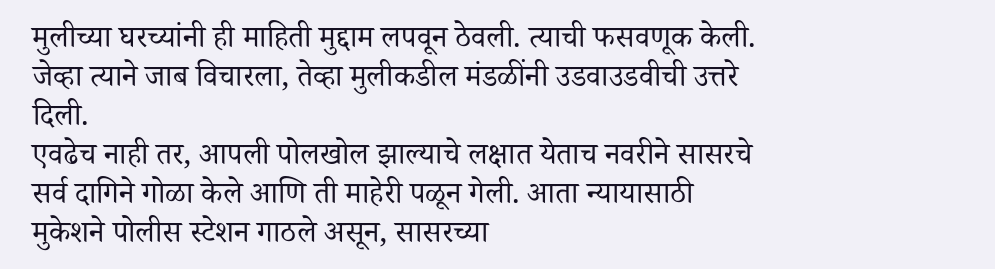मुलीच्या घरच्यांनी ही माहिती मुद्दाम लपवून ठेवली. त्याची फसवणूक केली. जेव्हा त्याने जाब विचारला, तेव्हा मुलीकडील मंडळींनी उडवाउडवीची उत्तरे दिली.
एवढेच नाही तर, आपली पोलखोल झाल्याचे लक्षात येताच नवरीने सासरचे सर्व दागिने गोळा केले आणि ती माहेरी पळून गेली. आता न्यायासाठी मुकेशने पोलीस स्टेशन गाठले असून, सासरच्या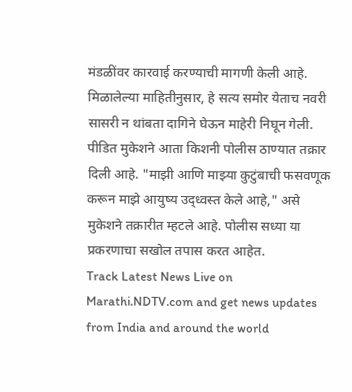मंडळींवर कारवाई करण्याची मागणी केली आहे. मिळालेल्या माहितीनुसार, हे सत्य समोर येताच नवरी सासरी न थांबता दागिने घेऊन माहेरी निघून गेली. पीडित मुकेशने आता किशनी पोलीस ठाण्यात तक्रार दिली आहे. "माझी आणि माझ्या कुटुंबाची फसवणूक करून माझे आयुष्य उद्ध्वस्त केले आहे," असे मुकेशने तक्रारीत म्हटले आहे. पोलीस सध्या या प्रकरणाचा सखोल तपास करत आहेत.
Track Latest News Live on Marathi.NDTV.com and get news updates from India and around the world